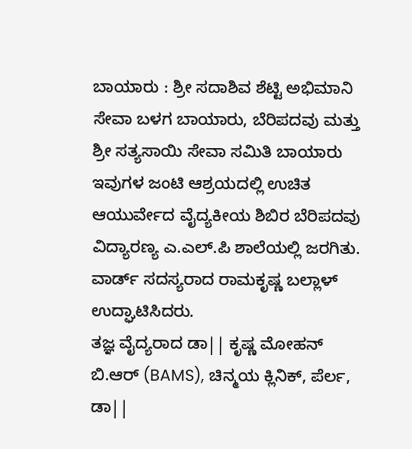ಬಾಯಾರು : ಶ್ರೀ ಸದಾಶಿವ ಶೆಟ್ಟಿ ಅಭಿಮಾನಿ ಸೇವಾ ಬಳಗ ಬಾಯಾರು, ಬೆರಿಪದವು ಮತ್ತು ಶ್ರೀ ಸತ್ಯಸಾಯಿ ಸೇವಾ ಸಮಿತಿ ಬಾಯಾರು ಇವುಗಳ ಜಂಟಿ ಆಶ್ರಯದಲ್ಲಿ ಉಚಿತ ಆಯುರ್ವೇದ ವೈದ್ಯಕೀಯ ಶಿಬಿರ ಬೆರಿಪದವು ವಿದ್ಯಾರಣ್ಯ ಎ.ಎಲ್.ಪಿ ಶಾಲೆಯಲ್ಲಿ ಜರಗಿತು. ವಾರ್ಡ್ ಸದಸ್ಯರಾದ ರಾಮಕೃಷ್ಣ ಬಲ್ಲಾಳ್ ಉದ್ಘಾಟಿಸಿದರು.
ತಜ್ಞ ವೈದ್ಯರಾದ ಡಾ|| ಕೃಷ್ಣ ಮೋಹನ್ ಬಿ.ಆರ್ (BAMS), ಚಿನ್ಮಯ ಕ್ಲಿನಿಕ್, ಪೆರ್ಲ, ಡಾ||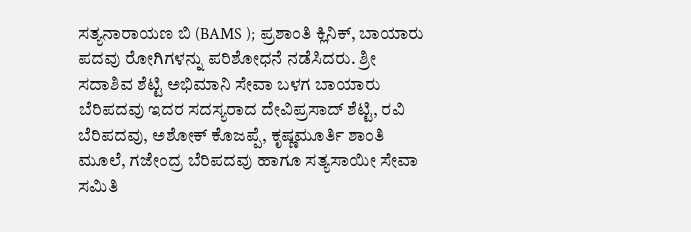ಸತ್ಯನಾರಾಯಣ ಬಿ (BAMS ); ಪ್ರಶಾಂತಿ ಕ್ಲಿನಿಕ್, ಬಾಯಾರು ಪದವು ರೋಗಿಗಳನ್ನು ಪರಿಶೋಧನೆ ನಡೆಸಿದರು. ಶ್ರೀ ಸದಾಶಿವ ಶೆಟ್ಟಿ ಅಭಿಮಾನಿ ಸೇವಾ ಬಳಗ ಬಾಯಾರು ಬೆರಿಪದವು ಇದರ ಸದಸ್ಯರಾದ ದೇವಿಪ್ರಸಾದ್ ಶೆಟ್ಟಿ, ರವಿ ಬೆರಿಪದವು, ಅಶೋಕ್ ಕೊಜಪ್ಪೆ, ಕೃಷ್ಣಮೂರ್ತಿ ಶಾಂತಿ ಮೂಲೆ, ಗಜೇಂದ್ರ ಬೆರಿಪದವು ಹಾಗೂ ಸತ್ಯಸಾಯೀ ಸೇವಾ ಸಮಿತಿ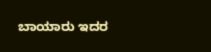ಬಾಯಾರು ಇದರ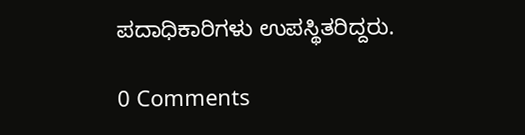ಪದಾಧಿಕಾರಿಗಳು ಉಪಸ್ಥಿತರಿದ್ದರು.

0 Comments